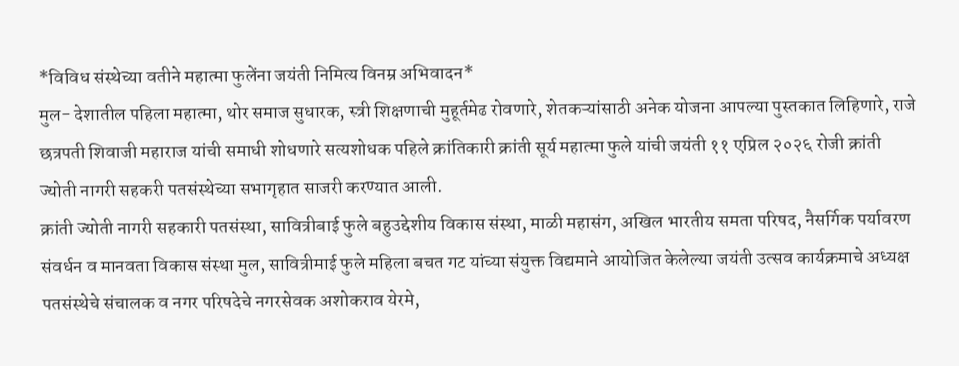*विविध संस्थेच्या वतीने महात्मा फुलेंना जयंती निमित्य विनम्र अभिवादन*
मुल- देशातील पहिला महात्मा, थोर समाज सुधारक, स्त्री शिक्षणाची मुहूर्तमेढ रोवणारे, शेतकऱ्यांसाठी अनेक योजना आपल्या पुस्तकात लिहिणारे, राजे छत्रपती शिवाजी महाराज यांची समाधी शोधणारे सत्यशोधक पहिले क्रांतिकारी क्रांती सूर्य महात्मा फुले यांची जयंती ११ एप्रिल २०२६ रोजी क्रांती ज्योती नागरी सहकरी पतसंस्थेच्या सभागृहात साजरी करण्यात आली.
क्रांती ज्योती नागरी सहकारी पतसंस्था, सावित्रीबाई फुले बहुउद्देशीय विकास संस्था, माळी महासंग, अखिल भारतीय समता परिषद, नैसर्गिक पर्यावरण संवर्धन व मानवता विकास संस्था मुल, सावित्रीमाई फुले महिला बचत गट यांच्या संयुक्त विद्यमाने आयोजित केलेल्या जयंती उत्सव कार्यक्रमाचे अध्यक्ष पतसंस्थेचे संचालक व नगर परिषदेचे नगरसेवक अशोकराव येरमे,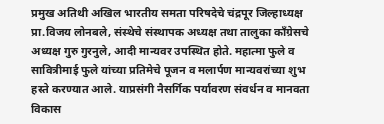प्रमुख अतिथी अखिल भारतीय समता परिषदेचे चंद्रपूर जिल्हाध्यक्ष प्रा.विजय लोनबले, संस्थेचे संस्थापक अध्यक्ष तथा तालुका काँग्रेसचे अध्यक्ष गुरु गुरनुले, आदी मान्यवर उपस्थित होते. महात्मा फुले व सावित्रीमाई फुले यांच्या प्रतिमेचे पूजन व मलार्पण मान्यवरांच्या शुभ हस्ते करण्यात आले. याप्रसंगी नैसर्गिक पर्यावरण संवर्धन व मानवता विकास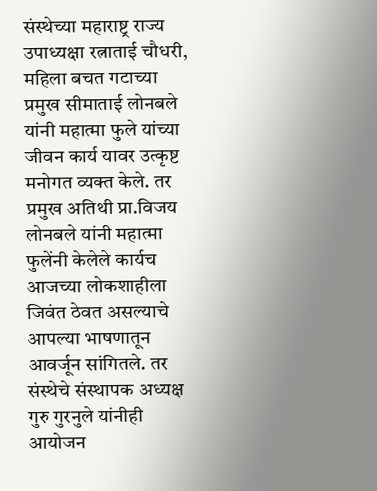संस्थेच्या महाराष्ट्र राज्य उपाध्यक्षा रत्नाताई चौधरी, महिला बचत गटाच्या प्रमुख सीमाताई लोनबले यांनी महात्मा फुले यांच्या जीवन कार्य यावर उत्कृष्ट मनोगत व्यक्त केले. तर प्रमुख अतिथी प्रा.विजय लोनबले यांनी महात्मा फुलेंनी केलेले कार्यच आजच्या लोकशाहीला जिवंत ठेवत असल्याचे आपल्या भाषणातून आवर्जून सांगितले. तर संस्थेचे संस्थापक अध्यक्ष गुरु गुरनुले यांनीही आयोजन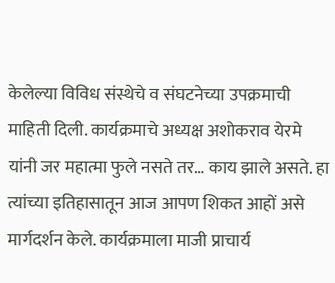केलेल्या विविध संस्थेचे व संघटनेच्या उपक्रमाची माहिती दिली. कार्यक्रमाचे अध्यक्ष अशोकराव येरमे यांनी जर महात्मा फुले नसते तर… काय झाले असते. हा त्यांच्या इतिहासातून आज आपण शिकत आहों असे मार्गदर्शन केले. कार्यक्रमाला माजी प्राचार्य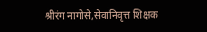श्रीरंग नागोसे,सेवानिवृत्त शिक्षक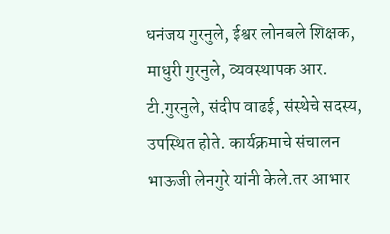धनंजय गुरनुले, ईश्वर लोनबले शिक्षक, माधुरी गुरनुले, व्यवस्थापक आर. टी.गुरनुले, संदीप वाढई, संस्थेचे सदस्य, उपस्थित होते. कार्यक्रमाचे संचालन भाऊजी लेनगुरे यांनी केले.तर आभार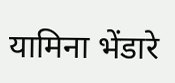यामिना भेंडारे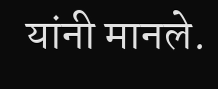यांनी मानले.